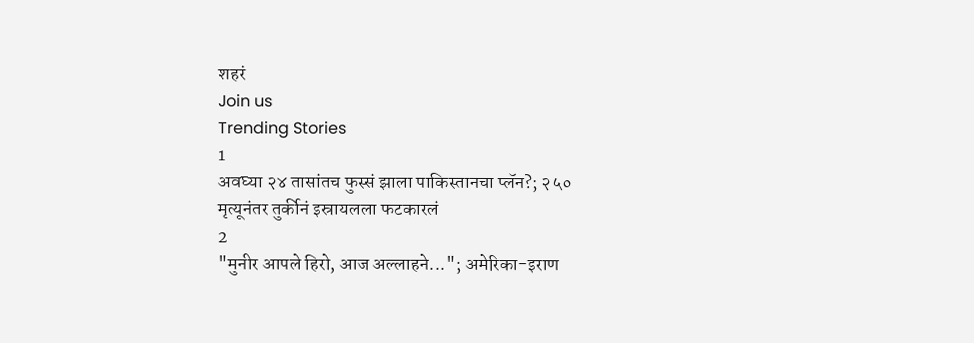शहरं
Join us
Trending Stories
1
अवघ्या २४ तासांतच फुस्सं झाला पाकिस्तानचा प्लॅन?; २५० मृत्यूनंतर तुर्कीनं इस्रायलला फटकारलं
2
"मुनीर आपले हिरो, आज अल्लाहने..."; अमेरिका-इराण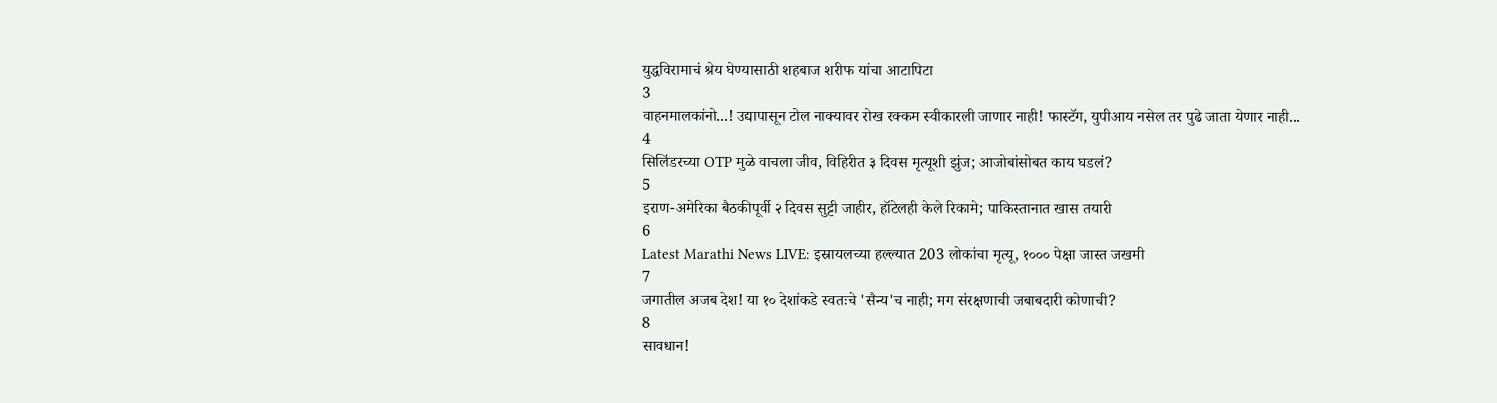युद्धविरामाचं श्रेय घेण्यासाठी शहबाज शरीफ यांचा आटापिटा
3
वाहनमालकांनो...! उद्यापासून टोल नाक्यावर रोख रक्कम स्वीकारली जाणार नाही! फास्टॅग, युपीआय नसेल तर पुढे जाता येणार नाही...
4
सिलिंडरच्या OTP मुळे वाचला जीव, विहिरीत ३ दिवस मृत्यूशी झुंज; आजोबांसोबत काय घडलं?
5
इराण-अमेरिका बैठकीपूर्वी २ दिवस सुट्टी जाहीर, हॉटेलही केले रिकामे; पाकिस्तानात खास तयारी
6
Latest Marathi News LIVE: इस्रायलच्या हल्ल्यात 203 लोकांचा मृत्यू, १००० पेक्षा जास्त जखमी
7
जगातील अजब देश! या १० देशांकडे स्वतःचे 'सैन्य'च नाही; मग संरक्षणाची जबाबदारी कोणाची?
8
सावधान!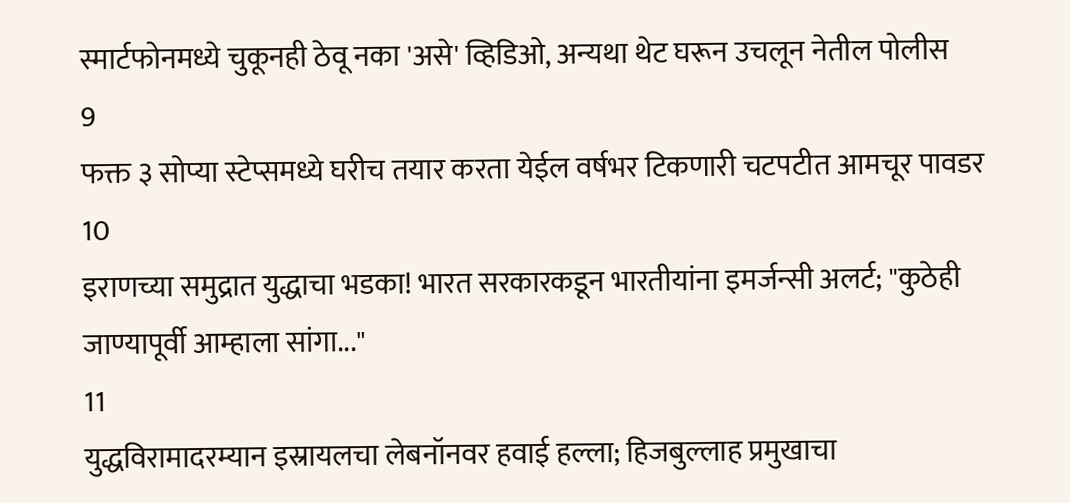स्मार्टफोनमध्ये चुकूनही ठेवू नका 'असे' व्हिडिओ, अन्यथा थेट घरून उचलून नेतील पोलीस
9
फक्त ३ सोप्या स्टेप्समध्ये घरीच तयार करता येईल वर्षभर टिकणारी चटपटीत आमचूर पावडर
10
इराणच्या समुद्रात युद्धाचा भडका! भारत सरकारकडून भारतीयांना इमर्जन्सी अलर्ट; "कुठेही जाण्यापूर्वी आम्हाला सांगा..."
11
युद्धविरामादरम्यान इस्रायलचा लेबनॉनवर हवाई हल्ला; हिजबुल्लाह प्रमुखाचा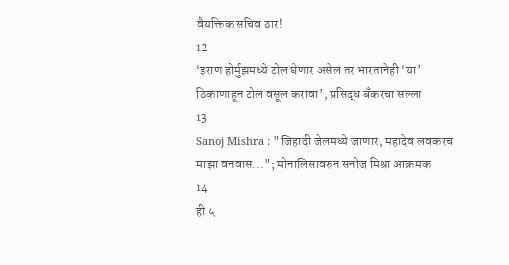वैयक्तिक सचिव ठार!
12
‘इराण होर्मुझमध्ये टोल घेणार असेल तर भारतानेही ‘या’ ठिकाणाहून टोल वसूल करावा’, प्रसिद्ध बँकरचा सल्ला
13
Sanoj Mishra : "जिहादी जेलमध्ये जाणार, महादेव लवकरच माझा वनवास..."; मोनालिसावरुन सनोज मिश्रा आक्रमक
14
ही ५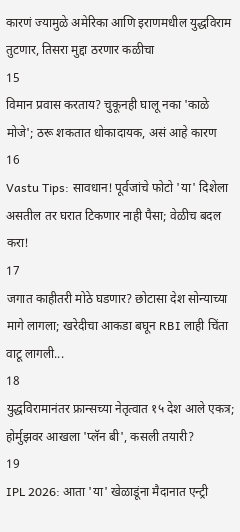कारणं ज्यामुळे अमेरिका आणि इराणमधील युद्धविराम तुटणार, तिसरा मुद्दा ठरणार कळीचा
15
विमान प्रवास करताय? चुकूनही घालू नका 'काळे मोजे'; ठरू शकतात धोकादायक, असं आहे कारण
16
Vastu Tips: सावधान! पूर्वजांचे फोटो 'या' दिशेला असतील तर घरात टिकणार नाही पैसा; वेळीच बदल करा!
17
जगात काहीतरी मोठे घडणार? छोटासा देश सोन्याच्या मागे लागला; खरेदीचा आकडा बघून RBI लाही चिंता वाटू लागली...
18
युद्धविरामानंतर फ्रान्सच्या नेतृत्वात १५ देश आले एकत्र; होर्मुझवर आखला 'प्लॅन बी', कसली तयारी?
19
IPL 2026: आता 'या' खेळाडूंना मैदानात एन्ट्री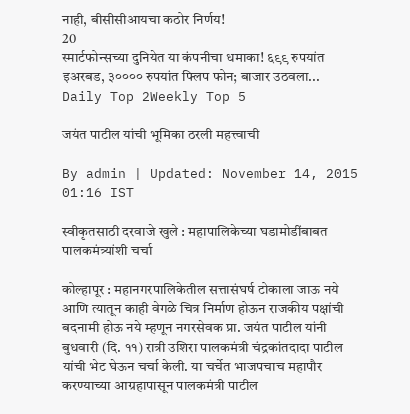नाही, बीसीसीआयचा कठोर निर्णय!
20
स्मार्टफोन्सच्या दुनियेत या कंपनीचा धमाका! ६९९ रुपयांत इअरबड, ३०००० रुपयांत फ्लिप फोन; बाजार उठवला...
Daily Top 2Weekly Top 5

जयंत पाटील यांची भूमिका ठरली महत्त्वाची

By admin | Updated: November 14, 2015 01:16 IST

स्वीकृतसाठी दरवाजे खुले : महापालिकेच्या घडामोडींबाबत पालकमंत्र्यांशी चर्चा

कोल्हापूर : महानगरपालिकेतील सत्तासंघर्ष टोकाला जाऊ नये आणि त्यातून काही वेगळे चित्र निर्माण होऊन राजकीय पक्षांची बदनामी होऊ नये म्हणून नगरसेवक प्रा. जयंत पाटील यांनी बुधवारी (दि. ११) रात्री उशिरा पालकमंत्री चंद्रकांतदादा पाटील यांची भेट घेऊन चर्चा केली. या चर्चेत भाजपचाच महापौर करण्याच्या आग्रहापासून पालकमंत्री पाटील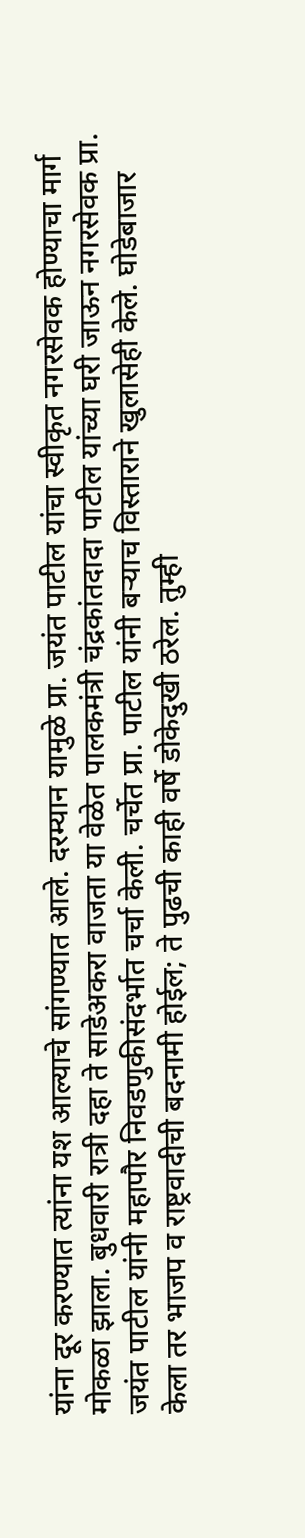यांना दूर करण्यात त्यांना यश आल्याचे सांगण्यात आले. दरम्यान यामुळे प्रा. जयंत पाटील यांचा स्वीकृत नगरसेवक होण्याचा मार्ग मोकळा झाला. बुधवारी रात्री दहा ते साडेअकरा वाजता या वेळेत पालकमंत्री चंद्रकांतदादा पाटील यांच्या घरी जाऊन नगरसेवक प्रा. जयंत पाटील यांनी महापौर निवडणुकीसंदर्भात चर्चा केली. चर्चेत प्रा. पाटील यांनी बऱ्याच विस्ताराने खुलासेही केले. घोडेबाजार केला तर भाजप व राष्ट्रवादीची बदनामी होईल; ते पुढची काही वर्षे डोकेदुखी ठरेल. तुम्ही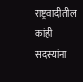राष्ट्रवादीतील कांही सदस्यांना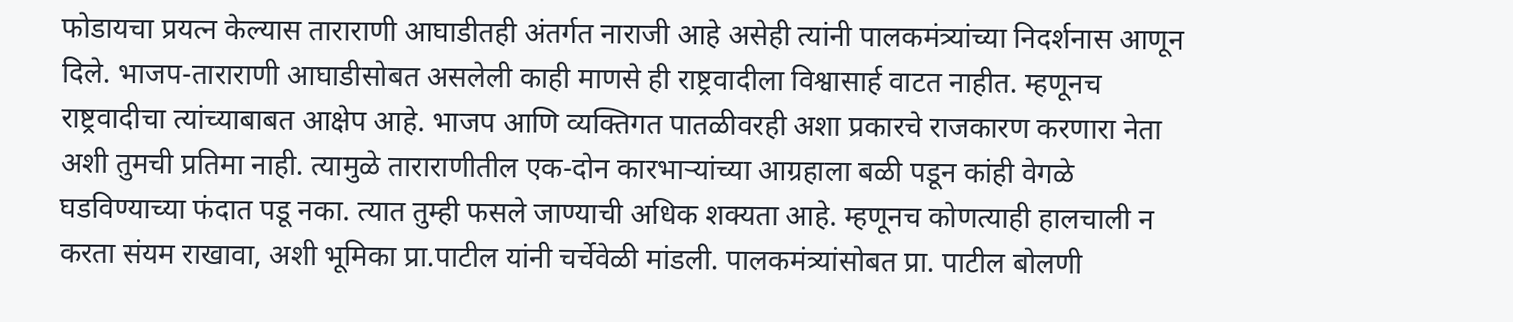फोडायचा प्रयत्न केल्यास ताराराणी आघाडीतही अंतर्गत नाराजी आहे असेही त्यांनी पालकमंत्र्यांच्या निदर्शनास आणून दिले. भाजप-ताराराणी आघाडीसोबत असलेली काही माणसे ही राष्ट्रवादीला विश्वासार्ह वाटत नाहीत. म्हणूनच राष्ट्रवादीचा त्यांच्याबाबत आक्षेप आहे. भाजप आणि व्यक्तिगत पातळीवरही अशा प्रकारचे राजकारण करणारा नेता अशी तुमची प्रतिमा नाही. त्यामुळे ताराराणीतील एक-दोन कारभाऱ्यांच्या आग्रहाला बळी पडून कांही वेगळे घडविण्याच्या फंदात पडू नका. त्यात तुम्ही फसले जाण्याची अधिक शक्यता आहे. म्हणूनच कोणत्याही हालचाली न करता संयम राखावा, अशी भूमिका प्रा.पाटील यांनी चर्चेवेळी मांडली. पालकमंत्र्यांसोबत प्रा. पाटील बोलणी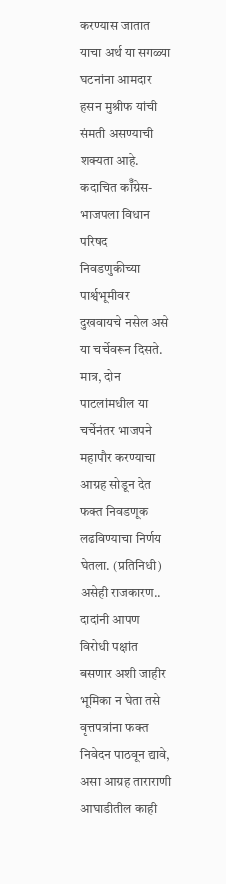करण्यास जातात याचा अर्थ या सगळ्या घटनांना आमदार हसन मुश्रीफ यांची संमती असण्याची शक्यता आहे. कदाचित कॉँग्रेस-भाजपला विधान परिषद निवडणुकीच्या पार्श्वभूमीवर दुखवायचे नसेल असे या चर्चेवरून दिसते. मात्र, दोन पाटलांमधील या चर्चेनंतर भाजपने महापौर करण्याचा आग्रह सोडून देत फक्त निवडणूक लढविण्याचा निर्णय घेतला. (प्रतिनिधी) असेही राजकारण.. दादांनी आपण विरोधी पक्षांत बसणार अशी जाहीर भूमिका न घेता तसे वृत्तपत्रांना फक्त निवेदन पाठवून द्यावे, असा आग्रह ताराराणी आघाडीतील काही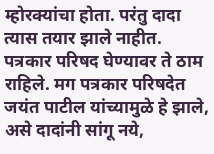म्होरक्यांचा होता. परंतु दादा त्यास तयार झाले नाहीत. पत्रकार परिषद घेण्यावर ते ठाम राहिले. मग पत्रकार परिषदेत जयंत पाटील यांच्यामुळे हे झाले, असे दादांनी सांगू नये,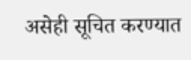असेही सूचित करण्यात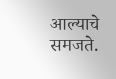आल्याचे समजते.